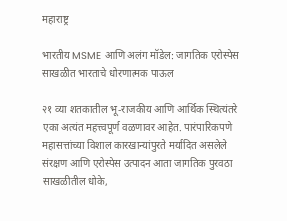महाराष्ट्र

भारतीय MSME आणि अलंग मॉडेल: जागतिक एरोस्पेस साखळीत भारताचे धोरणात्मक पाऊल

२१ व्या शतकातील भू-राजकीय आणि आर्थिक स्थित्यंतरे एका अत्यंत महत्त्वपूर्ण वळणावर आहेत. पारंपारिकपणे महासत्तांच्या विशाल कारखान्यांपुरते मर्यादित असलेले संरक्षण आणि एरोस्पेस उत्पादन आता जागतिक पुरवठा साखळीतील धोके,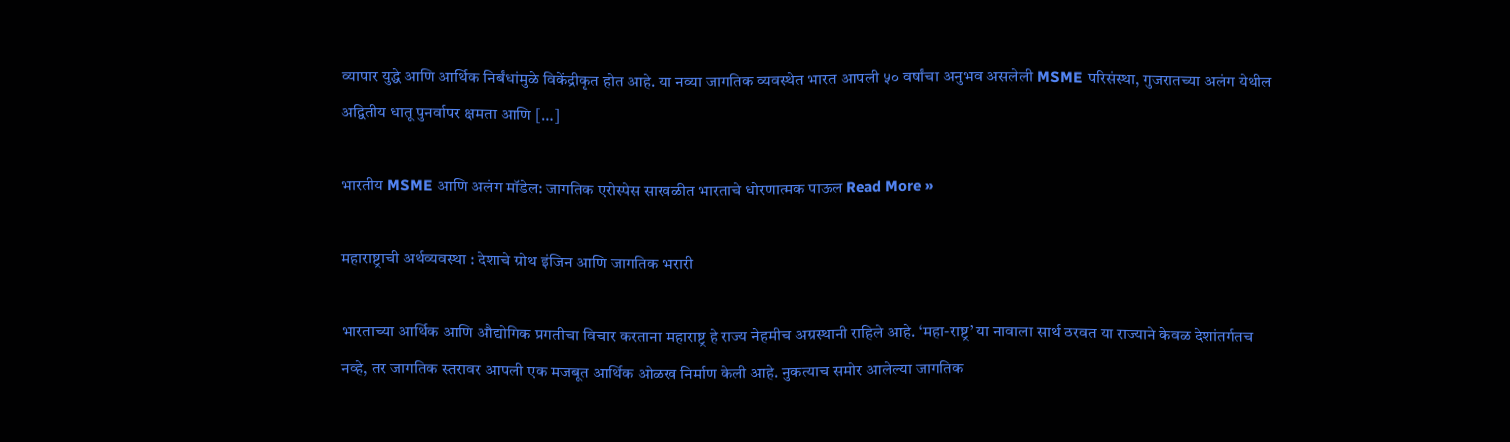व्यापार युद्धे आणि आर्थिक निर्बंधांमुळे विकेंद्रीकृत होत आहे. या नव्या जागतिक व्यवस्थेत भारत आपली ५० वर्षांचा अनुभव असलेली MSME परिसंस्था, गुजरातच्या अलंग येथील अद्वितीय धातू पुनर्वापर क्षमता आणि […]

भारतीय MSME आणि अलंग मॉडेल: जागतिक एरोस्पेस साखळीत भारताचे धोरणात्मक पाऊल Read More »

महाराष्ट्राची अर्थव्यवस्था : देशाचे ग्रोथ इंजिन आणि जागतिक भरारी

भारताच्या आर्थिक आणि औद्योगिक प्रगतीचा विचार करताना महाराष्ट्र हे राज्य नेहमीच अग्रस्थानी राहिले आहे. ‘महा-राष्ट्र’ या नावाला सार्थ ठरवत या राज्याने केवळ देशांतर्गतच नव्हे, तर जागतिक स्तरावर आपली एक मजबूत आर्थिक ओळख निर्माण केली आहे. नुकत्याच समोर आलेल्या जागतिक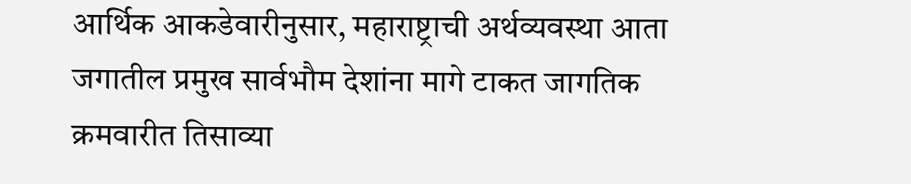आर्थिक आकडेवारीनुसार, महाराष्ट्राची अर्थव्यवस्था आता जगातील प्रमुख सार्वभौम देशांना मागे टाकत जागतिक क्रमवारीत तिसाव्या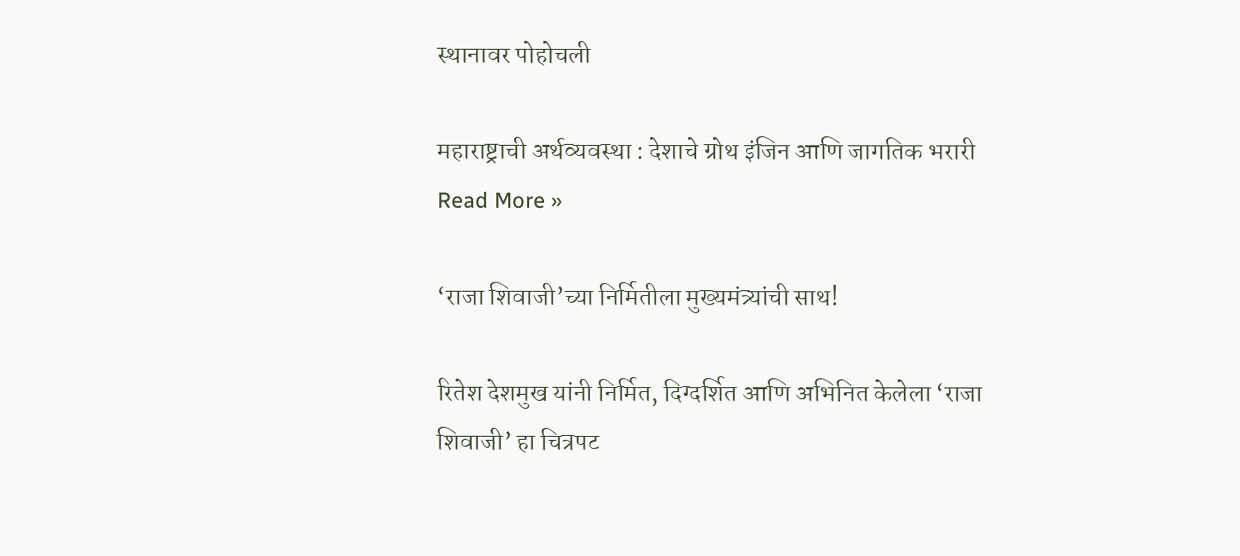स्थानावर पोहोचली

महाराष्ट्राची अर्थव्यवस्था : देशाचे ग्रोथ इंजिन आणि जागतिक भरारी Read More »

‘राजा शिवाजी’च्या निर्मितीला मुख्यमंत्र्यांची साथ!

रितेश देशमुख यांनी निर्मित, दिग्दर्शित आणि अभिनित केलेला ‘राजा शिवाजी’ हा चित्रपट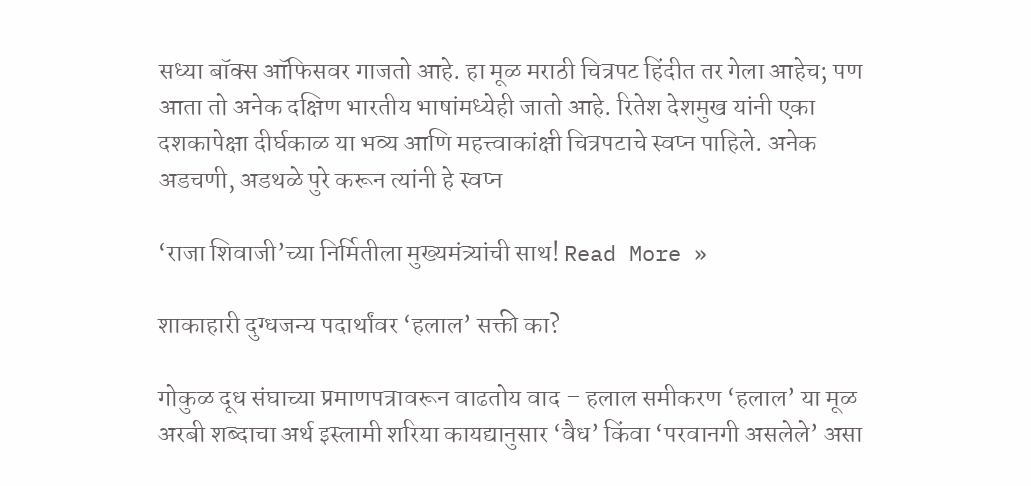सध्या बॉक्स ऑफिसवर गाजतो आहे. हा मूळ मराठी चित्रपट हिंदीत तर गेला आहेच; पण आता तो अनेक दक्षिण भारतीय भाषांमध्येही जातो आहे. रितेश देशमुख यांनी एका दशकापेक्षा दीर्घकाळ या भव्य आणि महत्त्वाकांक्षी चित्रपटाचे स्वप्न पाहिले. अनेक अडचणी, अडथळे पुरे करून त्यांनी हे स्वप्न

‘राजा शिवाजी’च्या निर्मितीला मुख्यमंत्र्यांची साथ! Read More »

शाकाहारी दुग्धजन्य पदार्थांवर ‘हलाल’ सक्ती का?

गोकुळ दूध संघाच्या प्रमाणपत्रावरून वाढतोय वाद – हलाल समीकरण ‘हलाल’ या मूळ अरबी शब्दाचा अर्थ इस्लामी शरिया कायद्यानुसार ‘वैध’ किंवा ‘परवानगी असलेले’ असा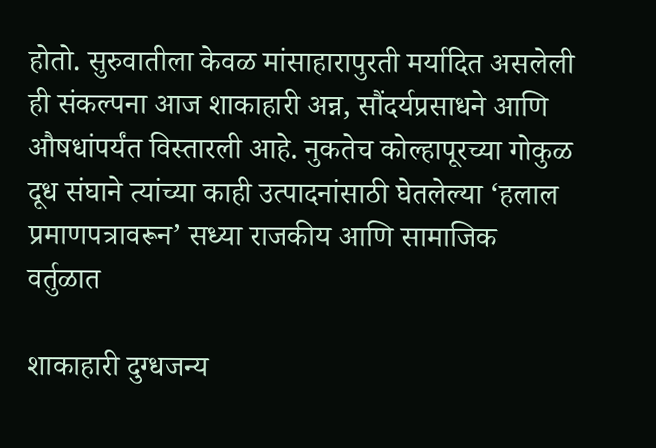होतो. सुरुवातीला केवळ मांसाहारापुरती मर्यादित असलेली ही संकल्पना आज शाकाहारी अन्न, सौंदर्यप्रसाधने आणि औषधांपर्यंत विस्तारली आहे. नुकतेच कोल्हापूरच्या गोकुळ दूध संघाने त्यांच्या काही उत्पादनांसाठी घेतलेल्या ‘हलाल प्रमाणपत्रावरून’ सध्या राजकीय आणि सामाजिक वर्तुळात

शाकाहारी दुग्धजन्य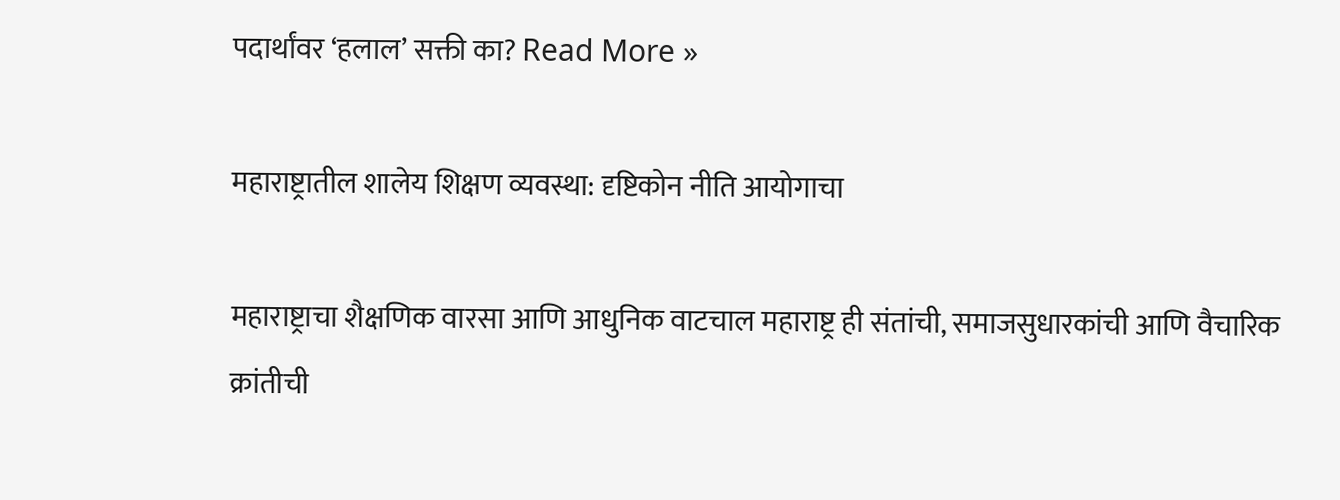पदार्थांवर ‘हलाल’ सक्ती का? Read More »

महाराष्ट्रातील शालेय शिक्षण व्यवस्था: दृष्टिकोन नीति आयोगाचा

महाराष्ट्राचा शैक्षणिक वारसा आणि आधुनिक वाटचाल महाराष्ट्र ही संतांची, समाजसुधारकांची आणि वैचारिक क्रांतीची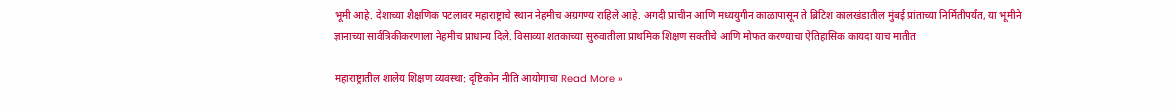भूमी आहे. देशाच्या शैक्षणिक पटलावर महाराष्ट्राचे स्थान नेहमीच अग्रगण्य राहिले आहे. अगदी प्राचीन आणि मध्ययुगीन काळापासून ते ब्रिटिश कालखंडातील मुंबई प्रांताच्या निर्मितीपर्यंत, या भूमीने ज्ञानाच्या सार्वत्रिकीकरणाला नेहमीच प्राधान्य दिले. विसाव्या शतकाच्या सुरुवातीला प्राथमिक शिक्षण सक्तीचे आणि मोफत करण्याचा ऐतिहासिक कायदा याच मातीत

महाराष्ट्रातील शालेय शिक्षण व्यवस्था: दृष्टिकोन नीति आयोगाचा Read More »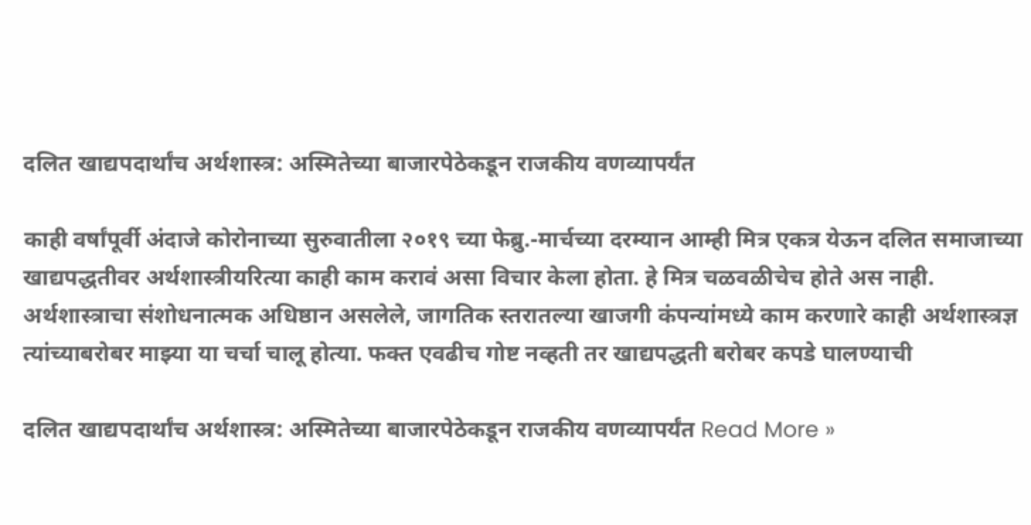दलित खाद्यपदार्थांच अर्थशास्त्र: अस्मितेच्या बाजारपेठेकडून राजकीय वणव्यापर्यंत

काही वर्षांपूर्वी अंदाजे कोरोनाच्या सुरुवातीला २०१९ च्या फेब्रु.-मार्चच्या दरम्यान आम्ही मित्र एकत्र येऊन दलित समाजाच्या खाद्यपद्धतीवर अर्थशास्त्रीयरित्या काही काम करावं असा विचार केला होता. हे मित्र चळवळीचेच होते अस नाही. अर्थशास्त्राचा संशोधनात्मक अधिष्ठान असलेले, जागतिक स्तरातल्या खाजगी कंपन्यांमध्ये काम करणारे काही अर्थशास्त्रज्ञ त्यांच्याबरोबर माझ्या या चर्चा चालू होत्या. फक्त एवढीच गोष्ट नव्हती तर खाद्यपद्धती बरोबर कपडे घालण्याची

दलित खाद्यपदार्थांच अर्थशास्त्र: अस्मितेच्या बाजारपेठेकडून राजकीय वणव्यापर्यंत Read More »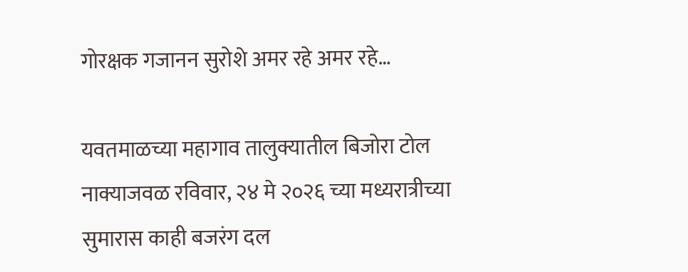गोरक्षक गजानन सुरोशे अमर रहे अमर रहे…

यवतमाळच्या महागाव तालुक्यातील बिजोरा टोल नाक्याजवळ रविवार, २४ मे २०२६ च्या मध्यरात्रीच्या सुमारास काही बजरंग दल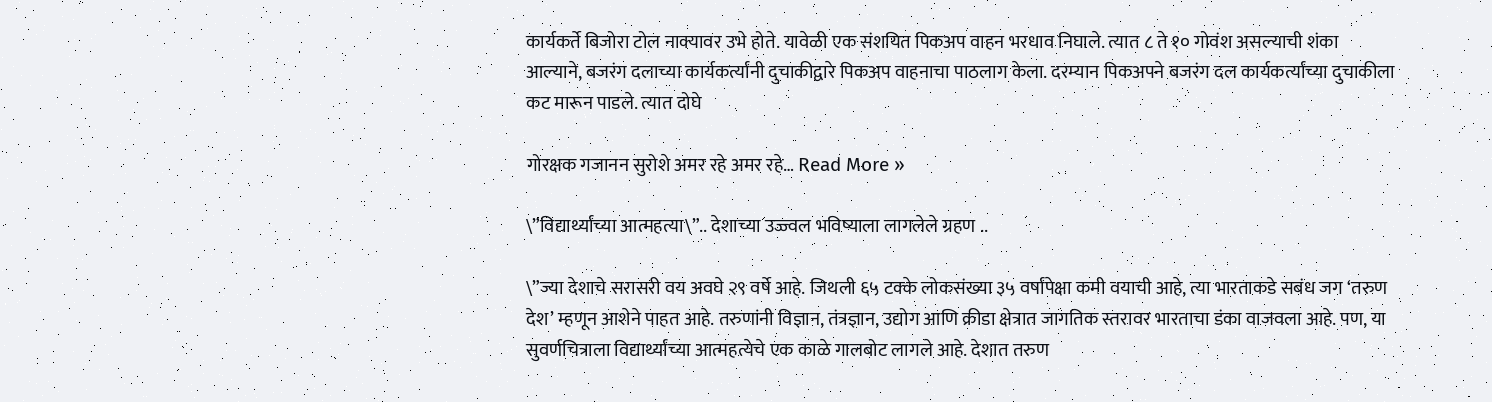कार्यकर्ते बिजोरा टोल नाक्यावर उभे होते. यावेळी एक संशयित पिकअप वाहन भरधाव निघाले. त्यात ८ ते १० गोवंश असल्याची शंका आल्याने, बजरंग दलाच्या कार्यकर्त्यांनी दुचाकीद्वारे पिकअप वाहनाचा पाठलाग केला. दरम्यान पिकअपने बजरंग दल कार्यकर्त्यांच्या दुचाकीला कट मारून पाडले. त्यात दोघे

गोरक्षक गजानन सुरोशे अमर रहे अमर रहे… Read More »

\”विद्यार्थ्यांच्या आत्महत्या\”.. देशाच्या उज्ज्वल भविष्याला लागलेले ग्रहण ..

\”ज्या देशाचे सरासरी वय अवघे २९ वर्षे आहे. जिथली ६५ टक्के लोकसंख्या ३५ वर्षांपेक्षा कमी वयाची आहे, त्या भारताकडे सबंध जग ‘तरुण देश’ म्हणून आशेने पाहत आहे. तरुणांनी विज्ञान, तंत्रज्ञान, उद्योग आणि क्रीडा क्षेत्रात जागतिक स्तरावर भारताचा डंका वाजवला आहे. पण, या सुवर्णचित्राला विद्यार्थ्यांच्या आत्महत्येचे एक काळे गालबोट लागले आहे. देशात तरुण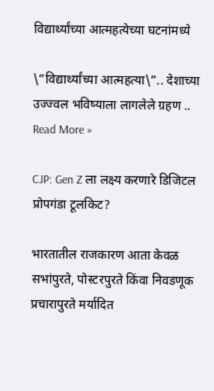विद्यार्थ्यांच्या आत्महत्येच्या घटनांमध्ये

\”विद्यार्थ्यांच्या आत्महत्या\”.. देशाच्या उज्ज्वल भविष्याला लागलेले ग्रहण .. Read More »

CJP: Gen Z ला लक्ष्य करणारे डिजिटल प्रोपगंडा टूलकिट?

भारतातील राजकारण आता केवळ सभांपुरते, पोस्टरपुरते किंवा निवडणूक प्रचारापुरते मर्यादित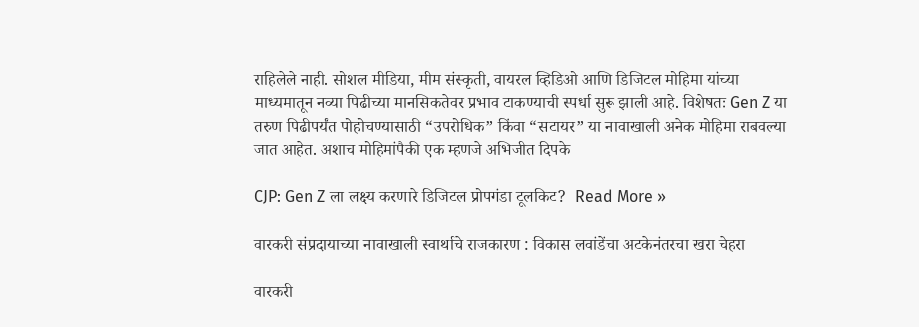राहिलेले नाही. सोशल मीडिया, मीम संस्कृती, वायरल व्हिडिओ आणि डिजिटल मोहिमा यांच्या माध्यमातून नव्या पिढीच्या मानसिकतेवर प्रभाव टाकण्याची स्पर्धा सुरू झाली आहे. विशेषतः Gen Z या तरुण पिढीपर्यंत पोहोचण्यासाठी “उपरोधिक” किंवा “सटायर” या नावाखाली अनेक मोहिमा राबवल्या जात आहेत. अशाच मोहिमांपैकी एक म्हणजे अभिजीत दिपके

CJP: Gen Z ला लक्ष्य करणारे डिजिटल प्रोपगंडा टूलकिट?  Read More »

वारकरी संप्रदायाच्या नावाखाली स्वार्थाचे राजकारण : विकास लवांडेंचा अटकेनंतरचा खरा चेहरा

वारकरी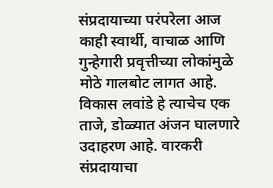संप्रदायाच्या परंपरेला आज काही स्वार्थी, वाचाळ आणि गुन्हेगारी प्रवृत्तीच्या लोकांमुळे मोठे गालबोट लागत आहे. विकास लवांडे हे त्याचेच एक ताजे, डोळ्यात अंजन घालणारे उदाहरण आहे. वारकरी संप्रदायाचा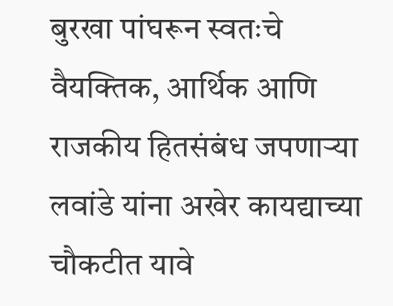बुरखा पांघरून स्वतःचे वैयक्तिक, आर्थिक आणि राजकीय हितसंबंध जपणाऱ्या लवांडे यांना अखेर कायद्याच्या चौकटीत यावे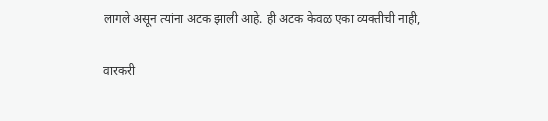लागले असून त्यांना अटक झाली आहे. ही अटक केवळ एका व्यक्तीची नाही,

वारकरी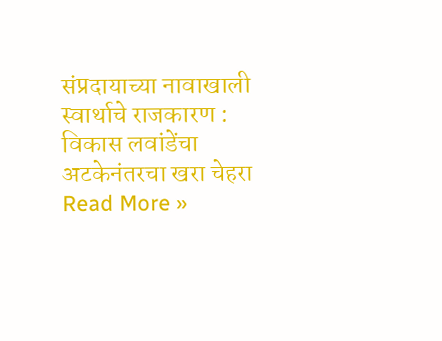संप्रदायाच्या नावाखाली स्वार्थाचे राजकारण : विकास लवांडेंचा अटकेनंतरचा खरा चेहरा Read More »